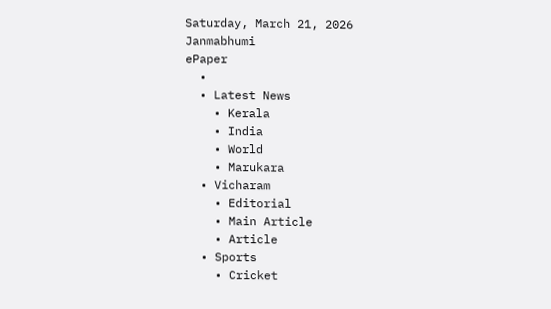Saturday, March 21, 2026
Janmabhumi
ePaper
  •
  • Latest News
    • Kerala
    • India
    • World
    • Marukara
  • Vicharam
    • Editorial
    • Main Article
    • Article
  • Sports
    • Cricket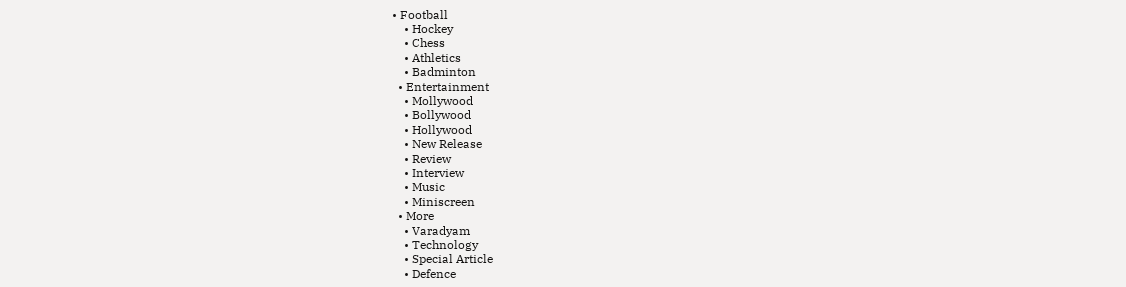• Football
    • Hockey
    • Chess
    • Athletics
    • Badminton
  • Entertainment
    • Mollywood
    • Bollywood
    • Hollywood
    • New Release
    • Review
    • Interview
    • Music
    • Miniscreen
  • More
    • Varadyam
    • Technology
    • Special Article
    • Defence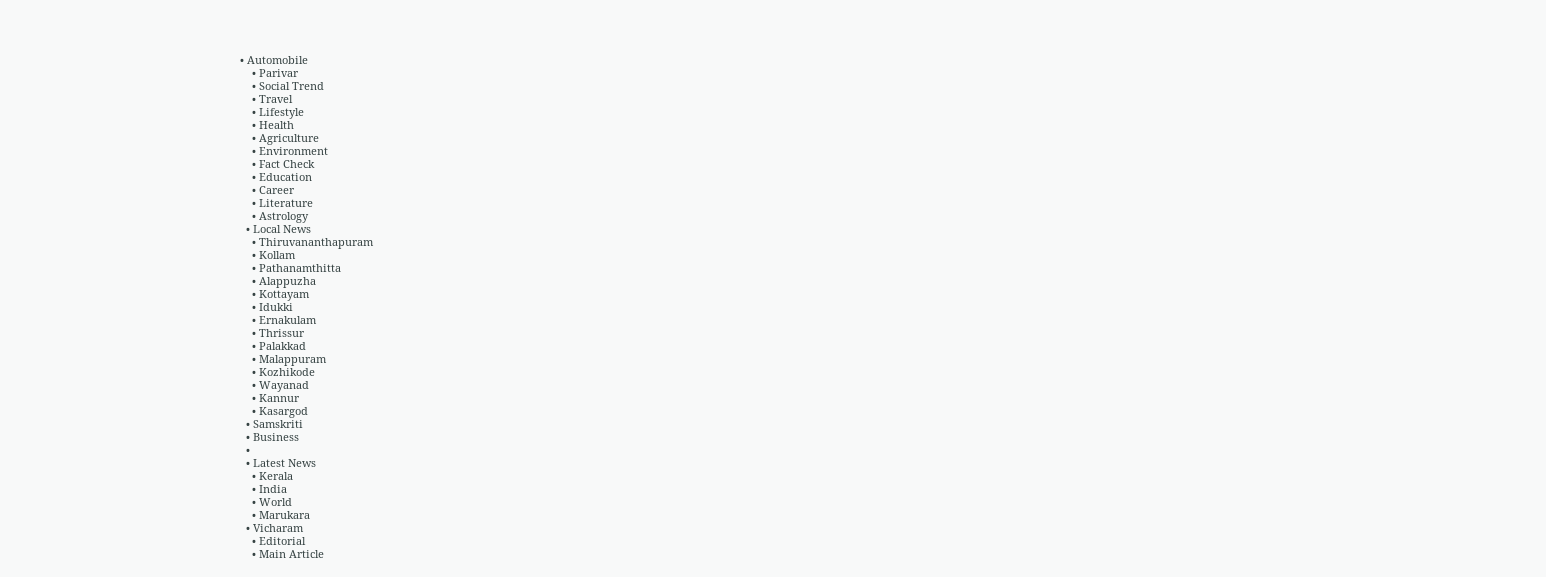• Automobile
    • Parivar
    • Social Trend
    • Travel
    • Lifestyle
    • Health
    • Agriculture
    • Environment
    • Fact Check
    • Education
    • Career
    • Literature
    • Astrology
  • Local News
    • Thiruvananthapuram
    • Kollam
    • Pathanamthitta
    • Alappuzha
    • Kottayam
    • Idukki
    • Ernakulam
    • Thrissur
    • Palakkad
    • Malappuram
    • Kozhikode
    • Wayanad
    • Kannur
    • Kasargod
  • Samskriti
  • Business
  •
  • Latest News
    • Kerala
    • India
    • World
    • Marukara
  • Vicharam
    • Editorial
    • Main Article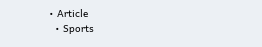• Article
  • Sports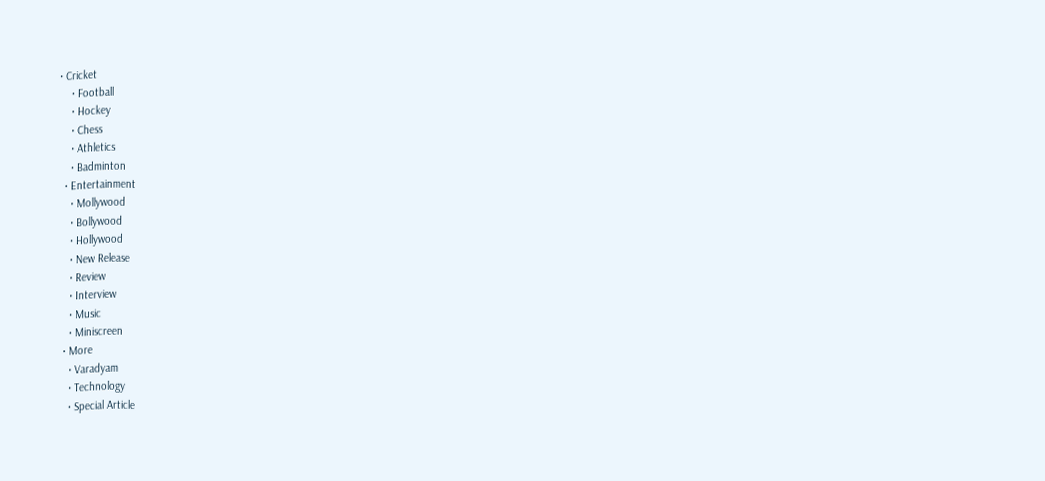• Cricket
    • Football
    • Hockey
    • Chess
    • Athletics
    • Badminton
  • Entertainment
    • Mollywood
    • Bollywood
    • Hollywood
    • New Release
    • Review
    • Interview
    • Music
    • Miniscreen
  • More
    • Varadyam
    • Technology
    • Special Article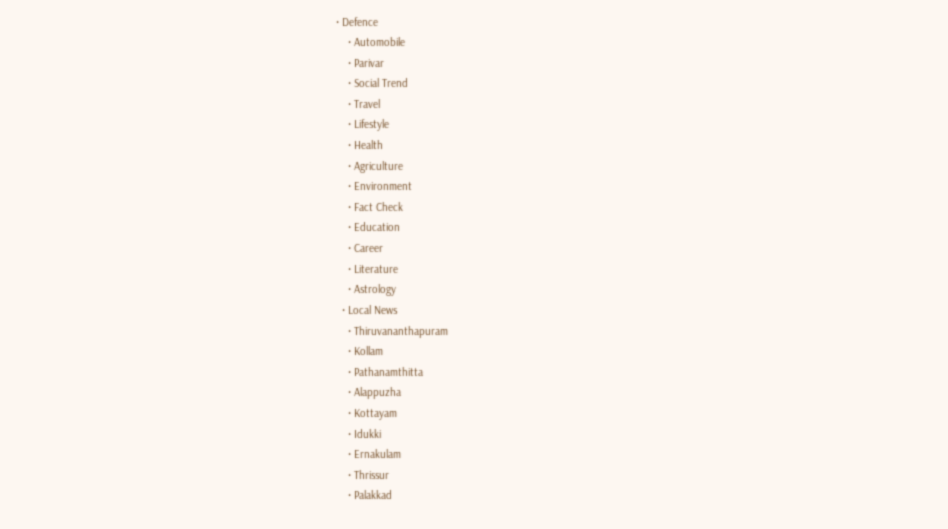• Defence
    • Automobile
    • Parivar
    • Social Trend
    • Travel
    • Lifestyle
    • Health
    • Agriculture
    • Environment
    • Fact Check
    • Education
    • Career
    • Literature
    • Astrology
  • Local News
    • Thiruvananthapuram
    • Kollam
    • Pathanamthitta
    • Alappuzha
    • Kottayam
    • Idukki
    • Ernakulam
    • Thrissur
    • Palakkad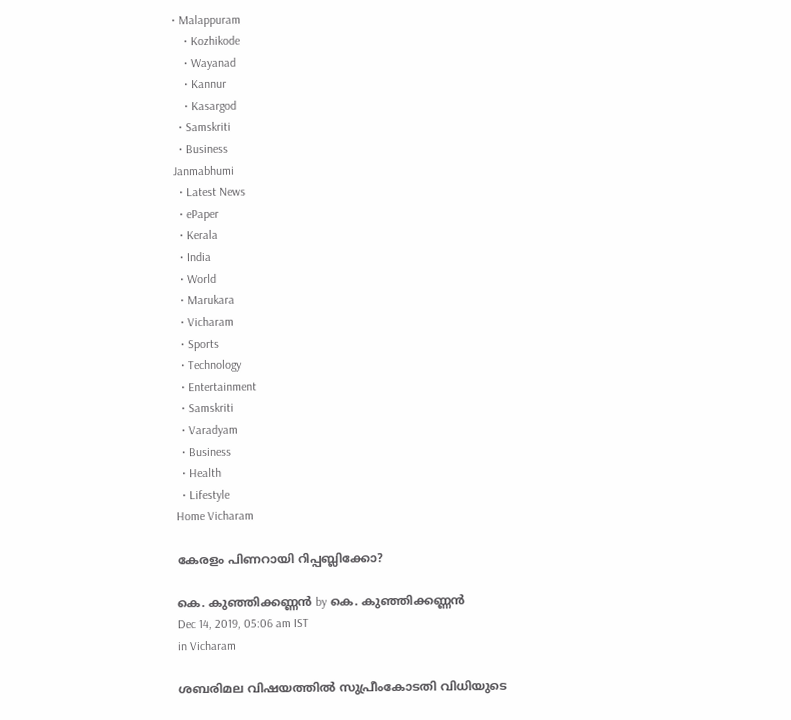• Malappuram
    • Kozhikode
    • Wayanad
    • Kannur
    • Kasargod
  • Samskriti
  • Business
Janmabhumi
  • Latest News
  • ePaper
  • Kerala
  • India
  • World
  • Marukara
  • Vicharam
  • Sports
  • Technology
  • Entertainment
  • Samskriti
  • Varadyam
  • Business
  • Health
  • Lifestyle
Home Vicharam

കേരളം പിണറായി റിപ്പബ്ലിക്കോ?

കെ. കുഞ്ഞിക്കണ്ണന്‍ by കെ. കുഞ്ഞിക്കണ്ണന്‍
Dec 14, 2019, 05:06 am IST
in Vicharam

ശബരിമല വിഷയത്തില്‍ സുപ്രീംകോടതി വിധിയുടെ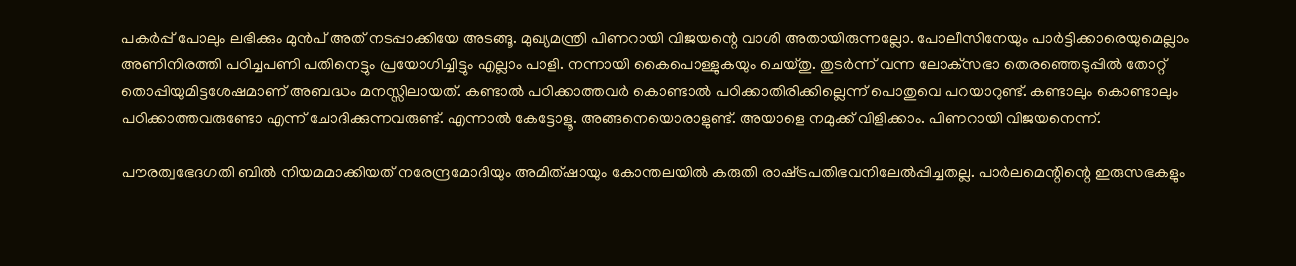പകര്‍പ്പ് പോലും ലഭിക്കും മുന്‍പ് അത് നടപ്പാക്കിയേ അടങ്ങൂ. മുഖ്യമന്ത്രി പിണറായി വിജയന്റെ വാശി അതായിരുന്നല്ലോ. പോലീസിനേയും പാര്‍ട്ടിക്കാരെയുമെല്ലാം അണിനിരത്തി പഠിച്ചപണി പതിനെട്ടും പ്രയോഗിച്ചിട്ടും എല്ലാം പാളി. നന്നായി കൈപൊള്ളുകയും ചെയ്തു. തുടര്‍ന്ന് വന്ന ലോക്‌സഭാ തെരഞ്ഞെടുപ്പില്‍ തോറ്റ് തൊപ്പിയുമിട്ടശേഷമാണ് അബദ്ധം മനസ്സിലായത്. കണ്ടാല്‍ പഠിക്കാത്തവര്‍ കൊണ്ടാല്‍ പഠിക്കാതിരിക്കില്ലെന്ന് പൊതുവെ പറയാറുണ്ട്. കണ്ടാലും കൊണ്ടാലും പഠിക്കാത്തവരുണ്ടോ എന്ന് ചോദിക്കുന്നവരുണ്ട്. എന്നാല്‍ കേട്ടോളൂ. അങ്ങനെയൊരാളുണ്ട്. അയാളെ നമുക്ക് വിളിക്കാം. പിണറായി വിജയനെന്ന്.

പൗരത്വഭേദഗതി ബില്‍ നിയമമാക്കിയത് നരേന്ദ്രമോദിയും അമിത്ഷായും കോന്തലയില്‍ കരുതി രാഷ്‌ട്രപതിഭവനിലേല്‍പ്പിച്ചതല്ല. പാര്‍ലമെന്റിന്റെ ഇരുസഭകളും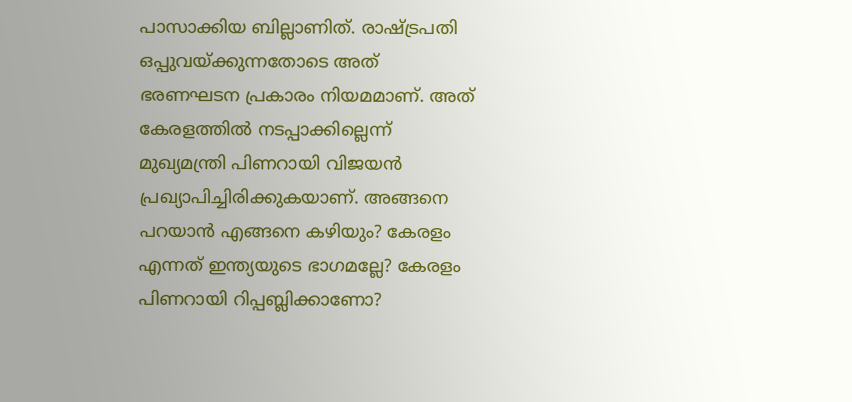പാസാക്കിയ ബില്ലാണിത്. രാഷ്‌ട്രപതി ഒപ്പുവയ്‌ക്കുന്നതോടെ അത് ഭരണഘടന പ്രകാരം നിയമമാണ്. അത് കേരളത്തില്‍ നടപ്പാക്കില്ലെന്ന് മുഖ്യമന്ത്രി പിണറായി വിജയന്‍ പ്രഖ്യാപിച്ചിരിക്കുകയാണ്. അങ്ങനെ പറയാന്‍ എങ്ങനെ കഴിയും? കേരളം എന്നത് ഇന്ത്യയുടെ ഭാഗമല്ലേ? കേരളം പിണറായി റിപ്പബ്ലിക്കാണോ?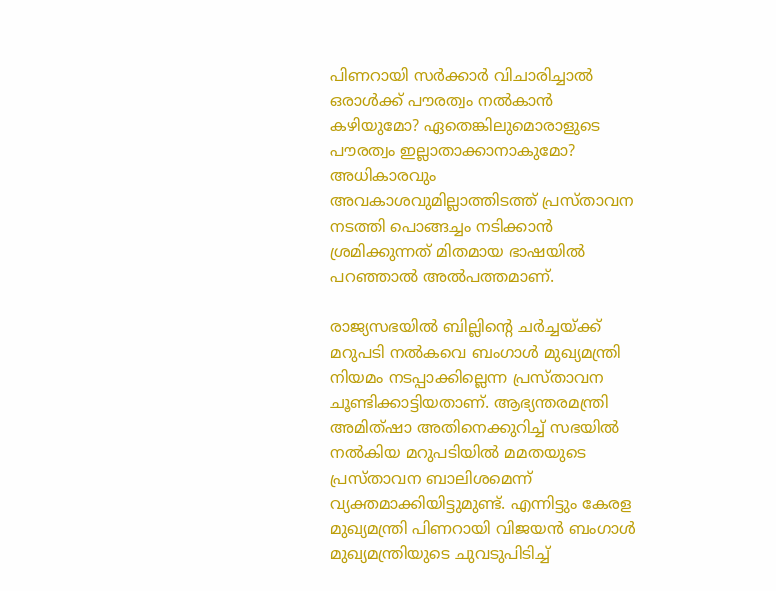പിണറായി സര്‍ക്കാര്‍ വിചാരിച്ചാല്‍ ഒരാള്‍ക്ക് പൗരത്വം നല്‍കാന്‍ കഴിയുമോ? ഏതെങ്കിലുമൊരാളുടെ പൗരത്വം ഇല്ലാതാക്കാനാകുമോ? അധികാരവും അവകാശവുമില്ലാത്തിടത്ത് പ്രസ്താവന നടത്തി പൊങ്ങച്ചം നടിക്കാന്‍ ശ്രമിക്കുന്നത് മിതമായ ഭാഷയില്‍ പറഞ്ഞാല്‍ അല്‍പത്തമാണ്.

രാജ്യസഭയില്‍ ബില്ലിന്റെ ചര്‍ച്ചയ്‌ക്ക് മറുപടി നല്‍കവെ ബംഗാള്‍ മുഖ്യമന്ത്രി നിയമം നടപ്പാക്കില്ലെന്ന പ്രസ്താവന ചൂണ്ടിക്കാട്ടിയതാണ്. ആഭ്യന്തരമന്ത്രി അമിത്ഷാ അതിനെക്കുറിച്ച് സഭയില്‍ നല്‍കിയ മറുപടിയില്‍ മമതയുടെ പ്രസ്താവന ബാലിശമെന്ന് വ്യക്തമാക്കിയിട്ടുമുണ്ട്. എന്നിട്ടും കേരള മുഖ്യമന്ത്രി പിണറായി വിജയന്‍ ബംഗാള്‍ മുഖ്യമന്ത്രിയുടെ ചുവടുപിടിച്ച്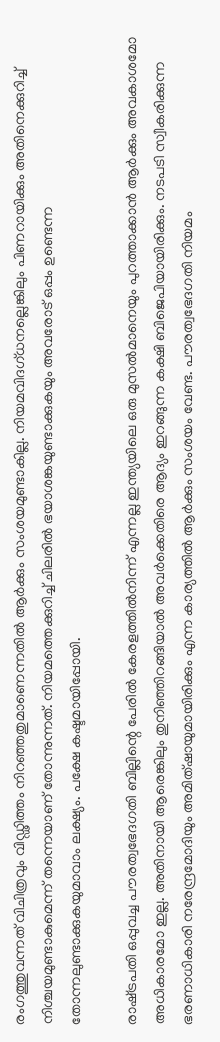രംഗത്തുവന്നത് വിചിത്രവും വിഡ്ഢിത്തം നിറഞ്ഞതുമാണെന്നതില്‍ ആര്‍ക്കും സംശയമുണ്ടാകില്ല. നിയമവിദഗ്ധനല്ലെങ്കിലും പിണറായിക്കും അതിനെക്കുറിച്ച് നിശ്ചയമുണ്ടാകുമെന്ന് തന്നെയാണ് തോന്നുന്നത്. നിയമത്തെക്കുറിച്ച് ചിലരില്‍ ഭയാശങ്കയുണ്ടാക്കുകയും അവരോട് ഒപ്പം ഉണ്ടെന്ന തോന്നലുണ്ടാക്കുകയുമാവാം ലക്ഷ്യം. പക്ഷേ കഷ്ടമായിപ്പോയി.

രാഷ്‌ട്രപതി ഒപ്പുവച്ച പൗരത്വഭേദഗതി ബില്ലിന്റെ പേരില്‍ കേരളത്തില്‍നിന്ന് എന്നല്ല ഇന്ത്യയിലെ ഒരു മുസല്‍മാനെയും പുറത്താക്കാന്‍ ആര്‍ക്കും അവകാശമോ അധികാരമോ ഇല്ല. അതിനായി ആരെങ്കിലും തുനിഞ്ഞിറങ്ങിയാല്‍ അവര്‍ക്കെതിരെ ആദ്യം ഇറങ്ങുന്ന കക്ഷി ബിജെപിയായിരിക്കും. നടപടി സ്വീകരിക്കുന്ന ഭരണാധികാരി നരേന്ദ്രമോദിയും അമിത്ഷായുമായിരിക്കും എന്ന കാര്യത്തില്‍ ആര്‍ക്കും സംശയം വേണ്ട. പൗരത്വഭേദഗതി നിയമം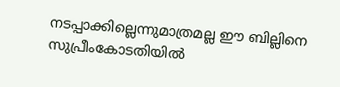നടപ്പാക്കില്ലെന്നുമാത്രമല്ല ഈ ബില്ലിനെ സുപ്രീംകോടതിയില്‍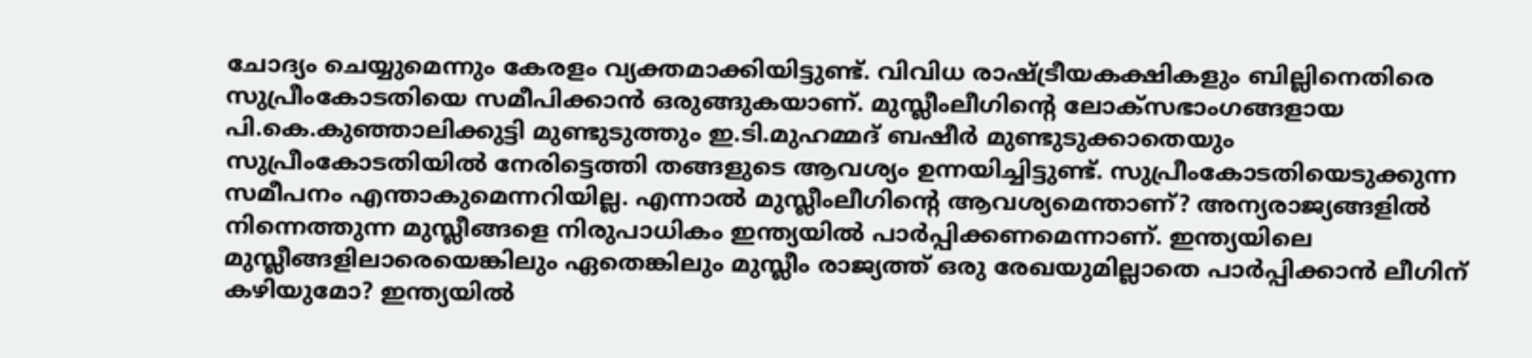ചോദ്യം ചെയ്യുമെന്നും കേരളം വ്യക്തമാക്കിയിട്ടുണ്ട്. വിവിധ രാഷ്‌ട്രീയകക്ഷികളും ബില്ലിനെതിരെ സുപ്രീംകോടതിയെ സമീപിക്കാന്‍ ഒരുങ്ങുകയാണ്. മുസ്ലീംലീഗിന്റെ ലോക്‌സഭാംഗങ്ങളായ പി.കെ.കുഞ്ഞാലിക്കുട്ടി മുണ്ടുടുത്തും ഇ.ടി.മുഹമ്മദ് ബഷീര്‍ മുണ്ടുടുക്കാതെയും സുപ്രീംകോടതിയില്‍ നേരിട്ടെത്തി തങ്ങളുടെ ആവശ്യം ഉന്നയിച്ചിട്ടുണ്ട്. സുപ്രീംകോടതിയെടുക്കുന്ന സമീപനം എന്താകുമെന്നറിയില്ല. എന്നാല്‍ മുസ്ലീംലീഗിന്റെ ആവശ്യമെന്താണ്? അന്യരാജ്യങ്ങളില്‍ നിന്നെത്തുന്ന മുസ്ലീങ്ങളെ നിരുപാധികം ഇന്ത്യയില്‍ പാര്‍പ്പിക്കണമെന്നാണ്. ഇന്ത്യയിലെ മുസ്ലീങ്ങളിലാരെയെങ്കിലും ഏതെങ്കിലും മുസ്ലീം രാജ്യത്ത് ഒരു രേഖയുമില്ലാതെ പാര്‍പ്പിക്കാന്‍ ലീഗിന് കഴിയുമോ? ഇന്ത്യയില്‍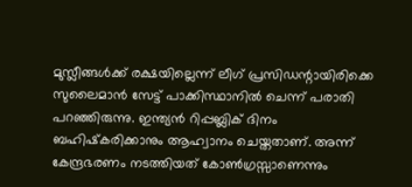മുസ്ലീങ്ങള്‍ക്ക് രക്ഷയില്ലെന്ന് ലീഗ് പ്രസിഡന്റായിരിക്കെ സുലൈമാന്‍ സേട്ട് പാക്കിസ്ഥാനില്‍ ചെന്ന് പരാതി പറഞ്ഞിരുന്നു. ഇന്ത്യന്‍ റിപ്പബ്ലിക് ദിനം ബഹിഷ്‌കരിക്കാനും ആഹ്വാനം ചെയ്തതാണ്. അന്ന് കേന്ദ്രഭരണം നടത്തിയത് കോണ്‍ഗ്രസ്സാണെന്നും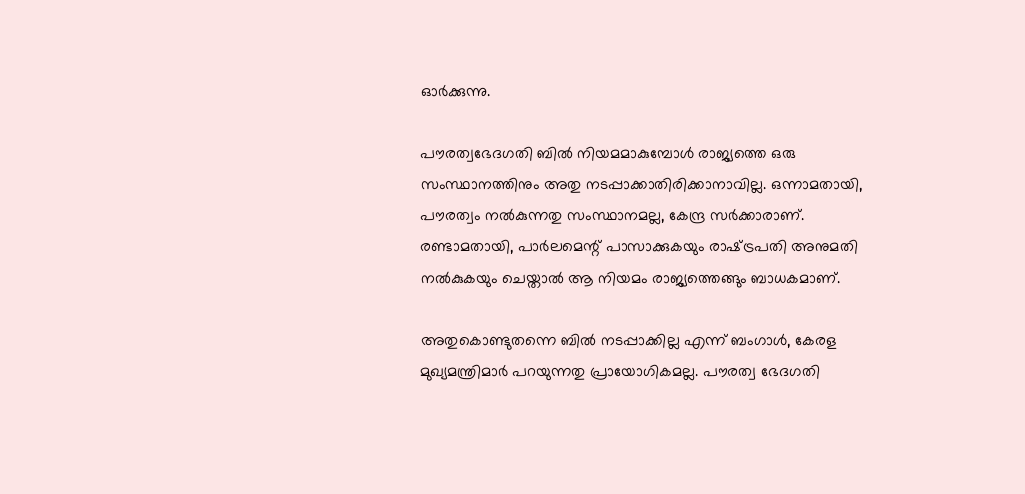ഓര്‍ക്കുന്നു.

പൗരത്വഭേദഗതി ബില്‍ നിയമമാകുമ്പോള്‍ രാജ്യത്തെ ഒരു സംസ്ഥാനത്തിനും അതു നടപ്പാക്കാതിരിക്കാനാവില്ല. ഒന്നാമതായി, പൗരത്വം നല്‍കുന്നതു സംസ്ഥാനമല്ല, കേന്ദ്ര സര്‍ക്കാരാണ്. രണ്ടാമതായി, പാര്‍ലമെന്റ് പാസാക്കുകയും രാഷ്‌ട്രപതി അനുമതി നല്‍കുകയും ചെയ്താല്‍ ആ നിയമം രാജ്യത്തെങ്ങും ബാധകമാണ്.

അതുകൊണ്ടുതന്നെ ബില്‍ നടപ്പാക്കില്ല എന്ന് ബംഗാള്‍, കേരള മുഖ്യമന്ത്രിമാര്‍ പറയുന്നതു പ്രായോഗികമല്ല. പൗരത്വ ഭേദഗതി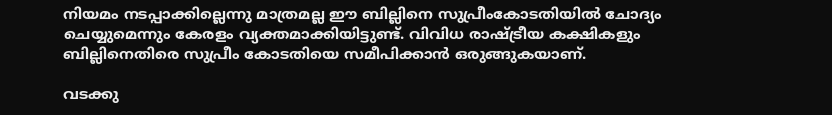നിയമം നടപ്പാക്കില്ലെന്നു മാത്രമല്ല ഈ ബില്ലിനെ സുപ്രീംകോടതിയില്‍ ചോദ്യം ചെയ്യുമെന്നും കേരളം വ്യക്തമാക്കിയിട്ടുണ്ട്. വിവിധ രാഷ്‌ട്രീയ കക്ഷികളും ബില്ലിനെതിരെ സുപ്രീം കോടതിയെ സമീപിക്കാന്‍ ഒരുങ്ങുകയാണ്.

വടക്കു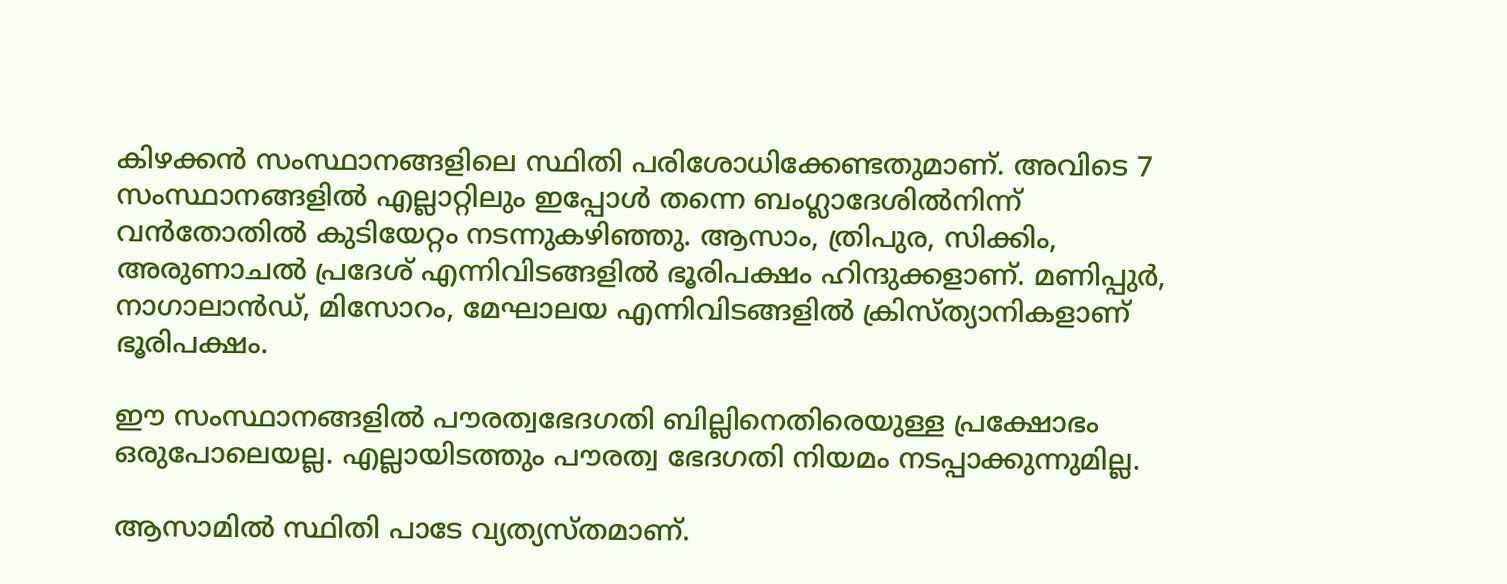കിഴക്കന്‍ സംസ്ഥാനങ്ങളിലെ സ്ഥിതി പരിശോധിക്കേണ്ടതുമാണ്. അവിടെ 7 സംസ്ഥാനങ്ങളില്‍ എല്ലാറ്റിലും ഇപ്പോള്‍ തന്നെ ബംഗ്ലാദേശില്‍നിന്ന് വന്‍തോതില്‍ കുടിയേറ്റം നടന്നുകഴിഞ്ഞു. ആസാം, ത്രിപുര, സിക്കിം, അരുണാചല്‍ പ്രദേശ് എന്നിവിടങ്ങളില്‍ ഭൂരിപക്ഷം ഹിന്ദുക്കളാണ്. മണിപ്പുര്‍, നാഗാലാന്‍ഡ്, മിസോറം, മേഘാലയ എന്നിവിടങ്ങളില്‍ ക്രിസ്ത്യാനികളാണ് ഭൂരിപക്ഷം.

ഈ സംസ്ഥാനങ്ങളില്‍ പൗരത്വഭേദഗതി ബില്ലിനെതിരെയുള്ള പ്രക്ഷോഭം ഒരുപോലെയല്ല. എല്ലായിടത്തും പൗരത്വ ഭേദഗതി നിയമം നടപ്പാക്കുന്നുമില്ല.

ആസാമില്‍ സ്ഥിതി പാടേ വ്യത്യസ്തമാണ്.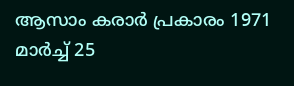ആസാം കരാര്‍ പ്രകാരം 1971 മാര്‍ച്ച് 25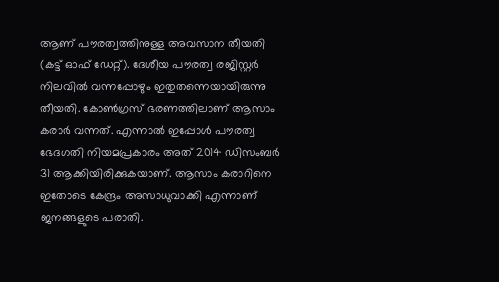ആണ് പൗരത്വത്തിനുള്ള അവസാന തീയതി (കട്ട് ഓഫ് ഡേറ്റ്). ദേശീയ പൗരത്വ രജിസ്റ്റര്‍ നിലവില്‍ വന്നപ്പോഴും ഇതുതന്നെയായിരുന്നു തീയതി. കോണ്‍ഗ്രസ് ഭരണത്തിലാണ് ആസാം കരാര്‍ വന്നത്. എന്നാല്‍ ഇപ്പോള്‍ പൗരത്വ ഭേദഗതി നിയമപ്രകാരം അത് 2014 ഡിസംബര്‍ 31 ആക്കിയിരിക്കുകയാണ്. ആസാം കരാറിനെ ഇതോടെ കേന്ദ്രം അസാധുവാക്കി എന്നാണ് ജനങ്ങളുടെ പരാതി.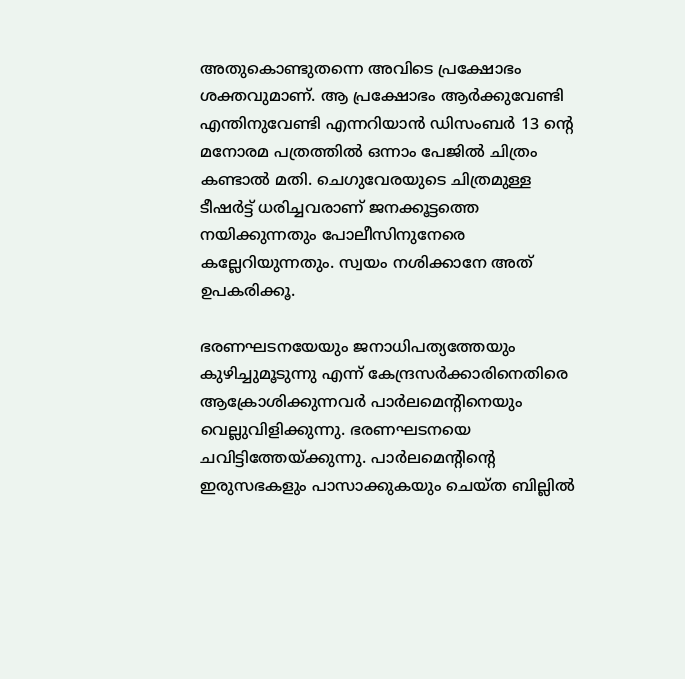അതുകൊണ്ടുതന്നെ അവിടെ പ്രക്ഷോഭം ശക്തവുമാണ്. ആ പ്രക്ഷോഭം ആര്‍ക്കുവേണ്ടി എന്തിനുവേണ്ടി എന്നറിയാന്‍ ഡിസംബര്‍ 13 ന്റെ മനോരമ പത്രത്തില്‍ ഒന്നാം പേജില്‍ ചിത്രം കണ്ടാല്‍ മതി. ചെഗുവേരയുടെ ചിത്രമുള്ള ടീഷര്‍ട്ട് ധരിച്ചവരാണ് ജനക്കൂട്ടത്തെ നയിക്കുന്നതും പോലീസിനുനേരെ കല്ലേറിയുന്നതും. സ്വയം നശിക്കാനേ അത് ഉപകരിക്കൂ.

ഭരണഘടനയേയും ജനാധിപത്യത്തേയും കുഴിച്ചുമൂടുന്നു എന്ന് കേന്ദ്രസര്‍ക്കാരിനെതിരെ ആക്രോശിക്കുന്നവര്‍ പാര്‍ലമെന്റിനെയും വെല്ലുവിളിക്കുന്നു. ഭരണഘടനയെ ചവിട്ടിത്തേയ്‌ക്കുന്നു. പാര്‍ലമെന്റിന്റെ ഇരുസഭകളും പാസാക്കുകയും ചെയ്ത ബില്ലില്‍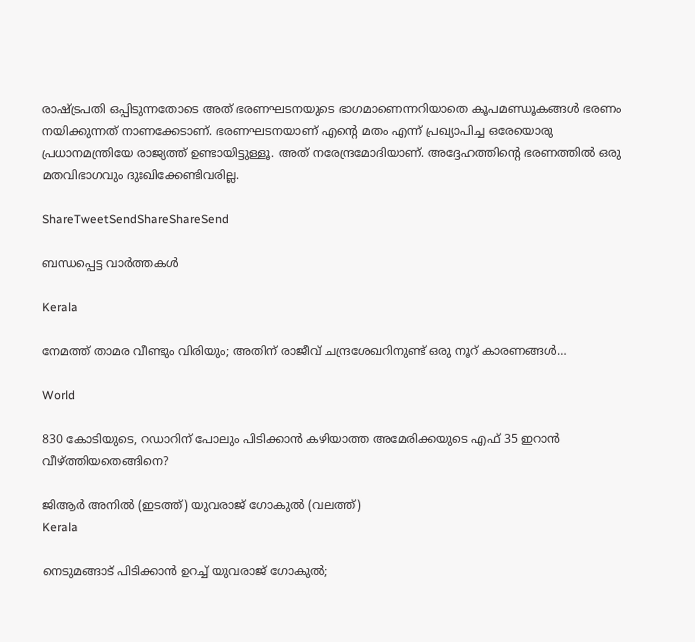രാഷ്‌ട്രപതി ഒപ്പിടുന്നതോടെ അത് ഭരണഘടനയുടെ ഭാഗമാണെന്നറിയാതെ കൂപമണ്ഡൂകങ്ങള്‍ ഭരണം നയിക്കുന്നത് നാണക്കേടാണ്. ഭരണഘടനയാണ് എന്റെ മതം എന്ന് പ്രഖ്യാപിച്ച ഒരേയൊരു പ്രധാനമന്ത്രിയേ രാജ്യത്ത് ഉണ്ടായിട്ടുള്ളൂ. അത് നരേന്ദ്രമോദിയാണ്. അദ്ദേഹത്തിന്റെ ഭരണത്തില്‍ ഒരു മതവിഭാഗവും ദുഃഖിക്കേണ്ടിവരില്ല.

ShareTweetSendShareShareSend

ബന്ധപ്പെട്ട വാര്‍ത്തകള്‍

Kerala

നേമത്ത് താമര വീണ്ടും വിരിയും; അതിന് രാജീവ് ചന്ദ്രശേഖറിനുണ്ട് ഒരു നൂറ് കാരണങ്ങള്‍…

World

830 കോടിയുടെ, റഡാറിന് പോലും പിടിക്കാന്‍ കഴിയാത്ത അമേരിക്കയുടെ എഫ് 35 ഇറാന്‍ വീഴ്‌ത്തിയതെങ്ങിനെ?

ജിആര്‍ അനില്‍ (ഇടത്ത്) യുവരാജ് ഗോകുല്‍ (വലത്ത്)
Kerala

നെടുമങ്ങാട് പിടിക്കാന്‍ ഉറച്ച് യുവരാജ് ഗോകുല്‍;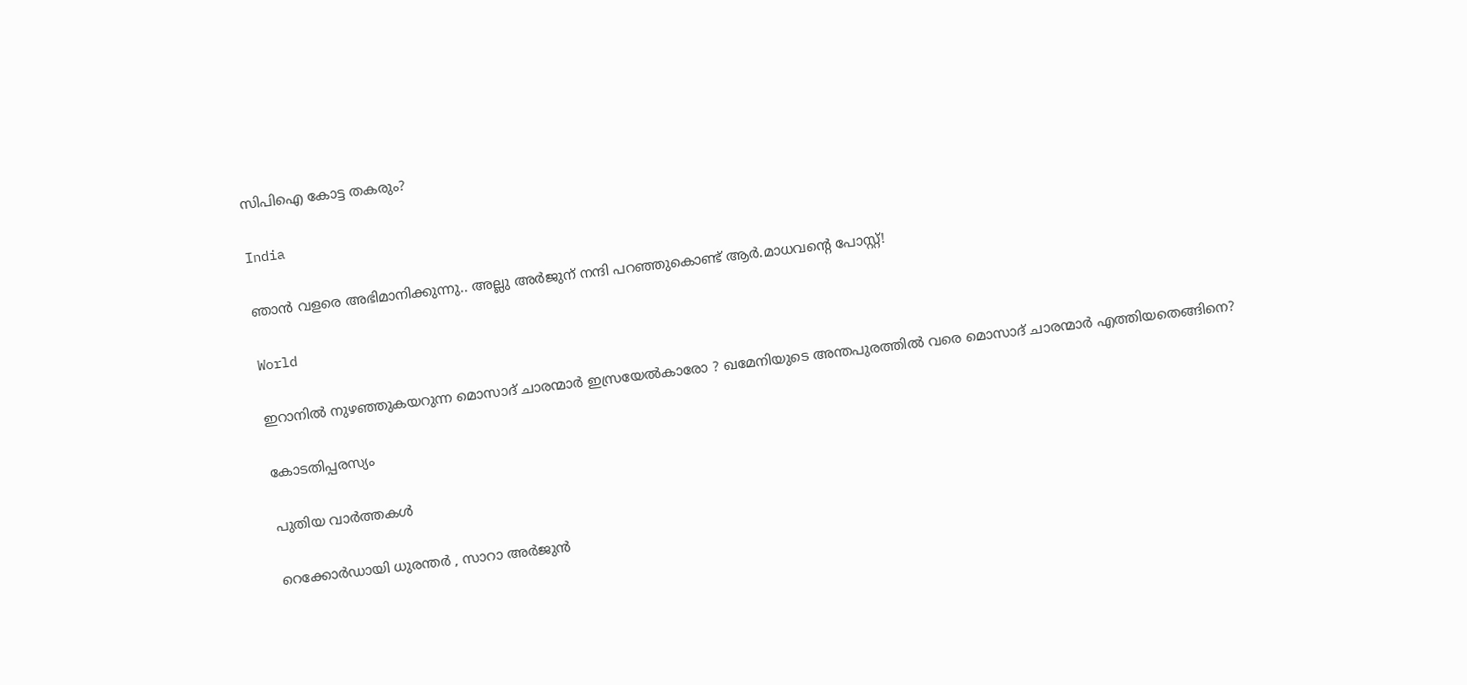സിപിഐ കോട്ട തകരും?

India

ഞാൻ വളരെ അഭിമാനിക്കുന്നു.. അല്ലു അർജുന് നന്ദി പറഞ്ഞുകൊണ്ട് ആർ.മാധവന്റെ പോസ്റ്റ്!

World

ഇറാനില്‍ നുഴഞ്ഞുകയറുന്ന മൊസാദ് ചാരന്മാര്‍ ഇസ്രയേല്‍കാരോ ? ഖമേനിയുടെ അന്തപുരത്തില്‍ വരെ മൊസാദ് ചാരന്മാര്‍ എത്തിയതെങ്ങിനെ?

കോടതിപ്പരസ്യം

പുതിയ വാര്‍ത്തകള്‍

റെക്കോർഡായി ധുരന്തർ , സാറാ അർജുൻ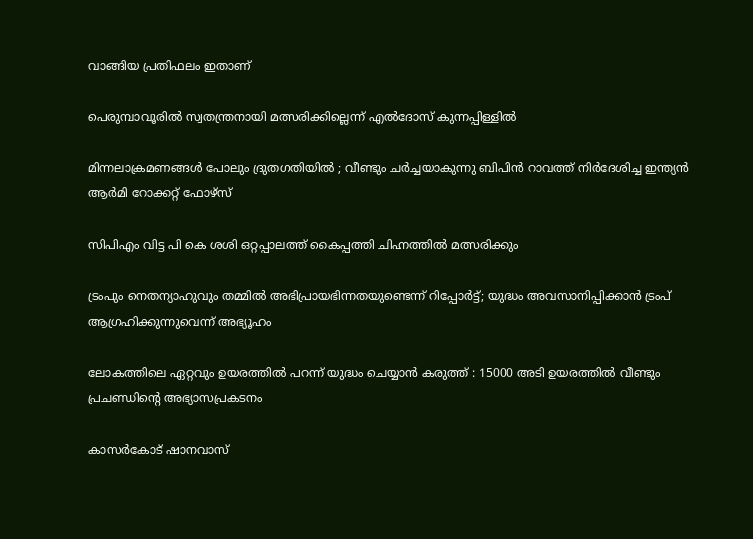വാങ്ങിയ പ്രതിഫലം ഇതാണ്

പെരുമ്പാവൂരില്‍ സ്വതന്ത്രനായി മത്സരിക്കില്ലെന്ന് എല്‍ദോസ് കുന്നപ്പിള്ളില്‍

മിന്നലാക്രമണങ്ങൾ പോലും ദ്രുതഗതിയിൽ ; വീണ്ടും ചർച്ചയാകുന്നു ബിപിൻ റാവത്ത് നിർദേശിച്ച ഇന്ത്യൻ ആർമി റോക്കറ്റ് ഫോഴ്‌സ്

സിപിഎം വിട്ട പി കെ ശശി ഒറ്റപ്പാലത്ത് കൈപ്പത്തി ചിഹ്നത്തില്‍ മത്സരിക്കും

ട്രംപും നെതന്യാഹുവും തമ്മിൽ അഭിപ്രായഭിന്നതയുണ്ടെന്ന് റിപ്പോര്‍ട്ട്; യുദ്ധം അവസാനിപ്പിക്കാൻ ട്രംപ് ആഗ്രഹിക്കുന്നുവെന്ന് അഭ്യൂഹം

ലോകത്തിലെ ഏറ്റവും ഉയരത്തിൽ പറന്ന് യുദ്ധം ചെയ്യാൻ കരുത്ത് : 15000 അടി ഉയരത്തിൽ വീണ്ടും പ്രചണ്ഡിന്റെ അഭ്യാസപ്രകടനം

കാസര്‍കോട് ഷാനവാസ്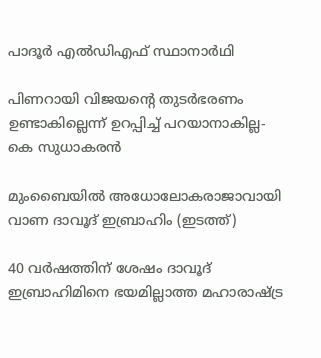പാദൂര്‍ എല്‍ഡിഎഫ് സ്ഥാനാര്‍ഥി

പിണറായി വിജയന്റെ തുടര്‍ഭരണം ഉണ്ടാകില്ലെന്ന് ഉറപ്പിച്ച് പറയാനാകില്ല- കെ സുധാകരന്‍

മുംബൈയില്‍ അധോലോകരാജാവായി വാണ ദാവൂദ് ഇബ്രാഹിം (ഇടത്ത്)

40 വര്‍ഷത്തിന് ശേഷം ദാവൂദ് ഇബ്രാഹിമിനെ ഭയമില്ലാത്ത മഹാരാഷ്‌ട്ര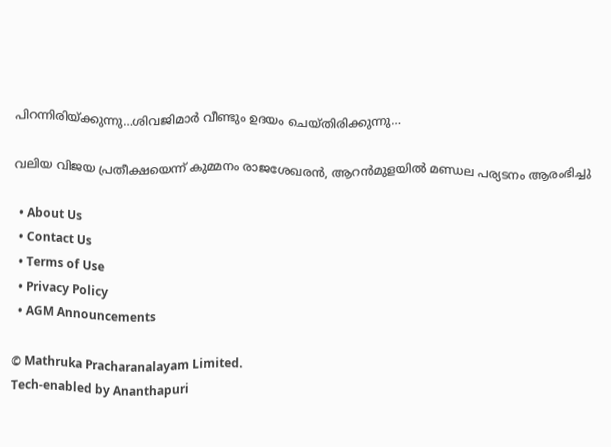പിറന്നിരിയ്‌ക്കുന്നു…ശിവജിമാര്‍ വീണ്ടും ഉദയം ചെയ്തിരിക്കുന്നു…

വലിയ വിജയ പ്രതീക്ഷയെന്ന് കുമ്മനം രാജശേഖരന്‍, ആറന്‍മുളയില്‍ മണ്ഡല പര്യടനം ആരംഭിച്ചു

  • About Us
  • Contact Us
  • Terms of Use
  • Privacy Policy
  • AGM Announcements

© Mathruka Pracharanalayam Limited.
Tech-enabled by Ananthapuri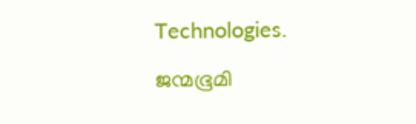Technologies.

ജന്മഭൂമി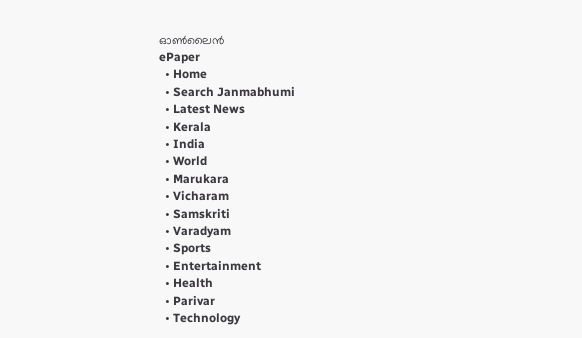ഓണ്‍ലൈന്‍
ePaper
  • Home
  • Search Janmabhumi
  • Latest News
  • Kerala
  • India
  • World
  • Marukara
  • Vicharam
  • Samskriti
  • Varadyam
  • Sports
  • Entertainment
  • Health
  • Parivar
  • Technology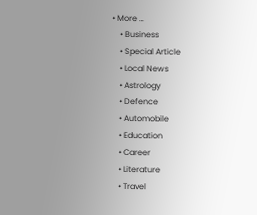• More …
    • Business
    • Special Article
    • Local News
    • Astrology
    • Defence
    • Automobile
    • Education
    • Career
    • Literature
    • Travel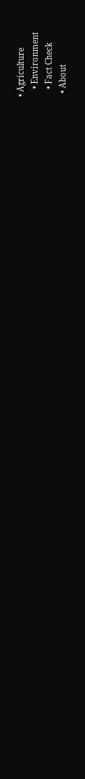• Agriculture
    • Environment
    • Fact Check
  • About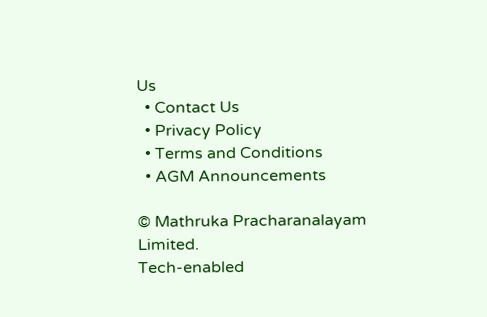Us
  • Contact Us
  • Privacy Policy
  • Terms and Conditions
  • AGM Announcements

© Mathruka Pracharanalayam Limited.
Tech-enabled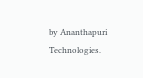by Ananthapuri Technologies.